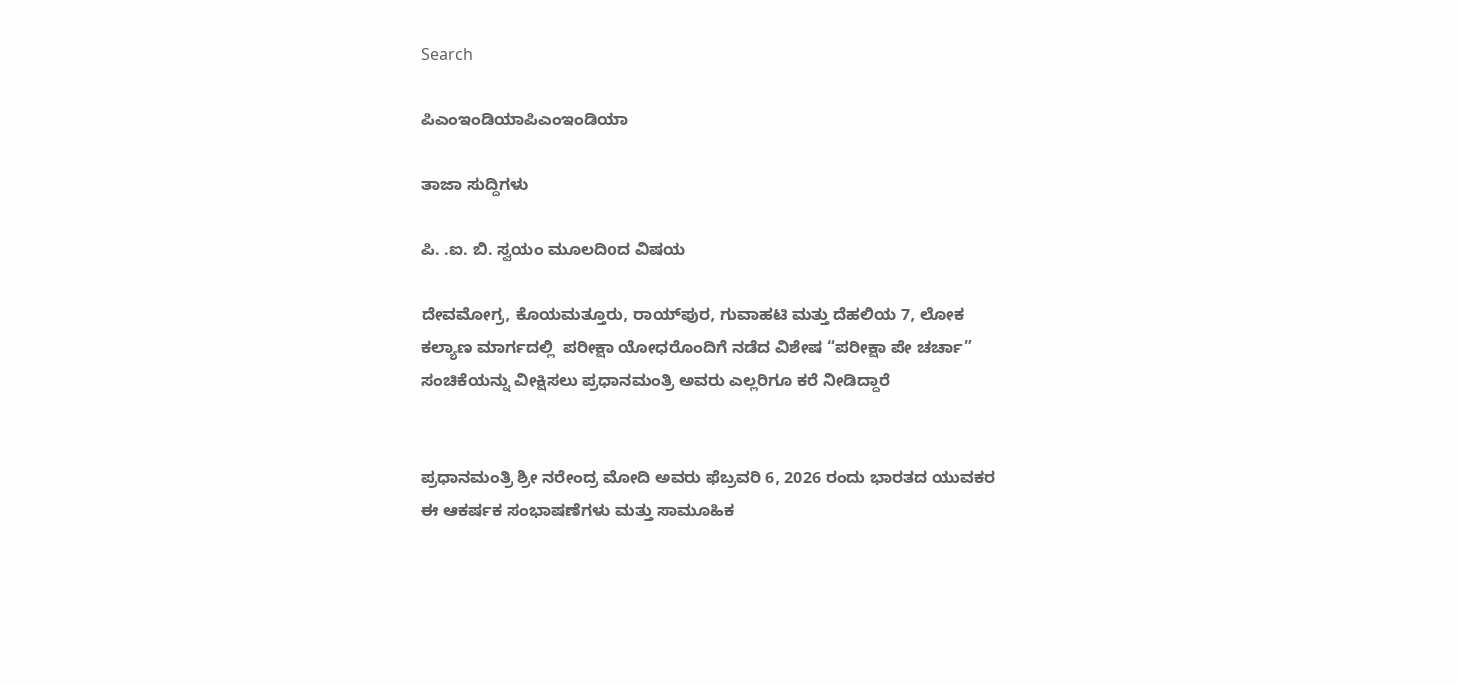Search

ಪಿಎಂಇಂಡಿಯಾಪಿಎಂಇಂಡಿಯಾ

ತಾಜಾ ಸುದ್ದಿಗಳು

ಪಿ. .ಐ. ಬಿ. ಸ್ವಯಂ ಮೂಲದಿoದ ವಿಷಯ

ದೇವಮೋಗ್ರ, ಕೊಯಮತ್ತೂರು, ರಾಯ್‌ಪುರ, ಗುವಾಹಟಿ ಮತ್ತು ದೆಹಲಿಯ 7, ಲೋಕ ಕಲ್ಯಾಣ ಮಾರ್ಗದಲ್ಲಿ  ಪರೀಕ್ಷಾ ಯೋಧರೊಂದಿಗೆ ನಡೆದ ವಿಶೇಷ “ಪರೀಕ್ಷಾ ಪೇ ಚರ್ಚಾ” ಸಂಚಿಕೆಯನ್ನು ವೀಕ್ಷಿಸಲು ಪ್ರಧಾನಮಂತ್ರಿ ಅವರು ಎಲ್ಲರಿಗೂ ಕರೆ ನೀಡಿದ್ದಾರೆ


ಪ್ರಧಾನಮಂತ್ರಿ ಶ್ರೀ ನರೇಂದ್ರ ಮೋದಿ ಅವರು ಫೆಬ್ರವರಿ 6, 2026 ರಂದು ಭಾರತದ ಯುವಕರ ಈ ಆಕರ್ಷಕ ಸಂಭಾಷಣೆಗಳು ಮತ್ತು ಸಾಮೂಹಿಕ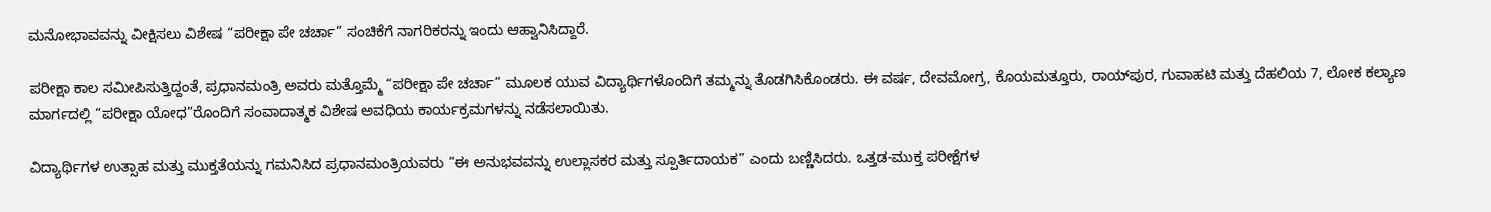ಮನೋಭಾವವನ್ನು ವೀಕ್ಷಿಸಲು ವಿಶೇಷ “ಪರೀಕ್ಷಾ ಪೇ ಚರ್ಚಾ” ಸಂಚಿಕೆಗೆ ನಾಗರಿಕರನ್ನು ಇಂದು ಆಹ್ವಾನಿಸಿದ್ದಾರೆ.

ಪರೀಕ್ಷಾ ಕಾಲ ಸಮೀಪಿಸುತ್ತಿದ್ದಂತೆ, ಪ್ರಧಾನಮಂತ್ರಿ ಅವರು ಮತ್ತೊಮ್ಮೆ “ಪರೀಕ್ಷಾ ಪೇ ಚರ್ಚಾ” ಮೂಲಕ ಯುವ ವಿದ್ಯಾರ್ಥಿಗಳೊಂದಿಗೆ ತಮ್ಮನ್ನು ತೊಡಗಿಸಿಕೊಂಡರು. ಈ ವರ್ಷ, ದೇವಮೋಗ್ರ, ಕೊಯಮತ್ತೂರು, ರಾಯ್‌ಪುರ, ಗುವಾಹಟಿ ಮತ್ತು ದೆಹಲಿಯ 7, ಲೋಕ ಕಲ್ಯಾಣ ಮಾರ್ಗದಲ್ಲಿ “ಪರೀಕ್ಷಾ ಯೋಧ”ರೊಂದಿಗೆ ಸಂವಾದಾತ್ಮಕ ವಿಶೇಷ ಅವಧಿಯ ಕಾರ್ಯಕ್ರಮಗಳನ್ನು ನಡೆಸಲಾಯಿತು.

ವಿದ್ಯಾರ್ಥಿಗಳ ಉತ್ಸಾಹ ಮತ್ತು ಮುಕ್ತತೆಯನ್ನು ಗಮನಿಸಿದ ಪ್ರಧಾನಮಂತ್ರಿಯವರು “ಈ ಅನುಭವವನ್ನು ಉಲ್ಲಾಸಕರ ಮತ್ತು ಸ್ಪೂರ್ತಿದಾಯಕ” ಎಂದು ಬಣ್ಣಿಸಿದರು. ಒತ್ತಡ-ಮುಕ್ತ ಪರೀಕ್ಷೆಗಳ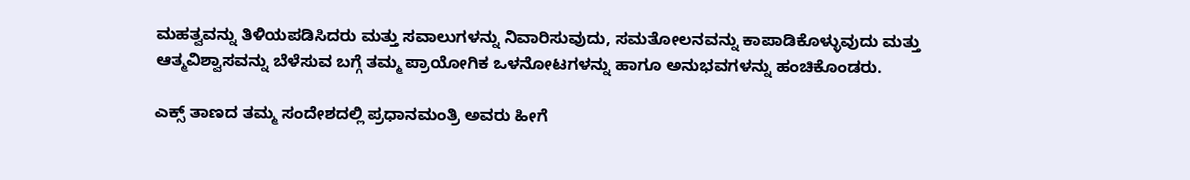ಮಹತ್ವವನ್ನು ತಿಳಿಯಪಡಿಸಿದರು ಮತ್ತು ಸವಾಲುಗಳನ್ನು ನಿವಾರಿಸುವುದು, ಸಮತೋಲನವನ್ನು ಕಾಪಾಡಿಕೊಳ್ಳುವುದು ಮತ್ತು ಆತ್ಮವಿಶ್ವಾಸವನ್ನು ಬೆಳೆಸುವ ಬಗ್ಗೆ ತಮ್ಮ ಪ್ರಾಯೋಗಿಕ ಒಳನೋಟಗಳನ್ನು ಹಾಗೂ ಅನುಭವಗಳನ್ನು ಹಂಚಿಕೊಂಡರು.

ಎಕ್ಸ್ ತಾಣದ ತಮ್ಮ ಸಂದೇಶದಲ್ಲಿ ಪ್ರಧಾನಮಂತ್ರಿ ಅವರು ಹೀಗೆ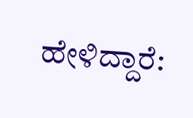ಹೇಳಿದ್ದಾರೆ: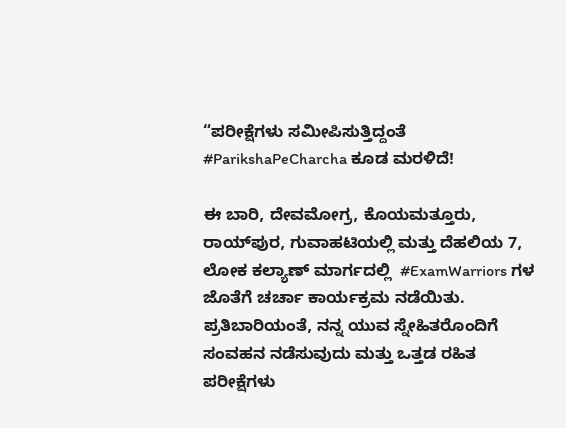“ಪರೀಕ್ಷೆಗಳು ಸಮೀಪಿಸುತ್ತಿದ್ದಂತೆ  #ParikshaPeCharcha ಕೂಡ ಮರಳಿದೆ!

ಈ ಬಾರಿ, ದೇವಮೋಗ್ರ, ಕೊಯಮತ್ತೂರು, ರಾಯ್‌ಪುರ, ಗುವಾಹಟಿಯಲ್ಲಿ ಮತ್ತು ದೆಹಲಿಯ 7, ಲೋಕ ಕಲ್ಯಾಣ್ ಮಾರ್ಗದಲ್ಲಿ  #ExamWarriors ಗಳ ಜೊತೆಗೆ ಚರ್ಚಾ ಕಾರ್ಯಕ್ರಮ ನಡೆಯಿತು. ಪ್ರತಿಬಾರಿಯಂತೆ, ನನ್ನ ಯುವ ಸ್ನೇಹಿತರೊಂದಿಗೆ ಸಂವಹನ ನಡೆಸುವುದು ಮತ್ತು ಒತ್ತಡ ರಹಿತ ಪರೀಕ್ಷೆಗಳು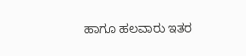ಹಾಗೂ ಹಲವಾರು ಇತರ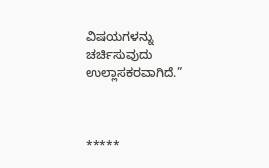ವಿಷಯಗಳನ್ನು ಚರ್ಚಿಸುವುದು ಉಲ್ಲಾಸಕರವಾಗಿದೆ.”



*****